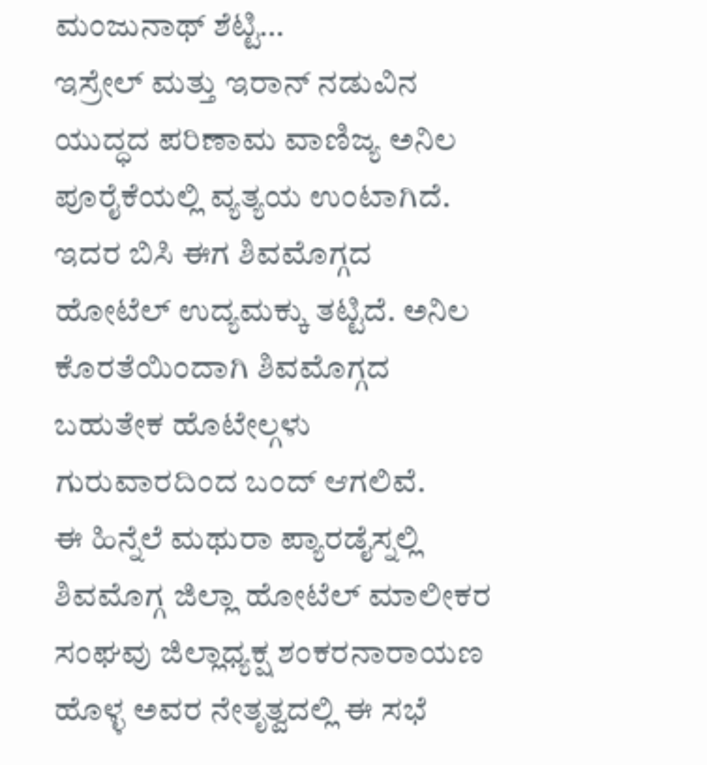ಮಂಜುನಾಥ್ ಶೆಟ್ಟಿ…
ಇಸ್ರೇಲ್ ಮತ್ತು ಇರಾನ್ ನಡುವಿನ ಯುದ್ಧದ ಪರಿಣಾಮ ವಾಣಿಜ್ಯ ಅನಿಲ ಪೂರೈಕೆಯಲ್ಲಿ ವ್ಯತ್ಯಯ ಉಂಟಾಗಿದೆ. ಇದರ ಬಿಸಿ ಈಗ ಶಿವಮೊಗ್ಗದ ಹೋಟೆಲ್ ಉದ್ಯಮಕ್ಕು ತಟ್ಟಿದೆ. ಅನಿಲ ಕೊರತೆಯಿಂದಾಗಿ ಶಿವಮೊಗ್ಗದ ಬಹುತೇಕ ಹೊಟೇಲ್ಗಳು ಗುರುವಾರದಿಂದ ಬಂದ್ ಆಗಲಿವೆ.
ಈ ಹಿನ್ನೆಲೆ ಮಥುರಾ ಪ್ಯಾರಡೈಸ್ನಲ್ಲಿ ಶಿವಮೊಗ್ಗ ಜಿಲ್ಲಾ ಹೋಟೆಲ್ ಮಾಲೀಕರ ಸಂಘವು ಜಿಲ್ಲಾಧ್ಯಕ್ಷ ಶಂಕರನಾರಾಯಣ ಹೊಳ್ಳ ಅವರ ನೇತೃತ್ವದಲ್ಲಿ ಈ ಸಭೆ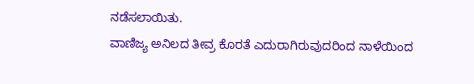ನಡೆಸಲಾಯಿತು.
ವಾಣಿಜ್ಯ ಅನಿಲದ ತೀವ್ರ ಕೊರತೆ ಎದುರಾಗಿರುವುದರಿಂದ ನಾಳೆಯಿಂದ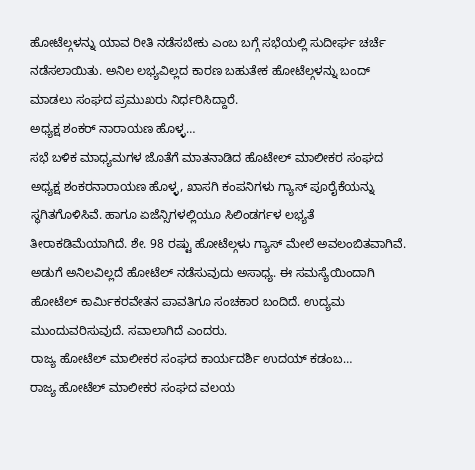ಹೋಟೆಲ್ಗಳನ್ನು ಯಾವ ರೀತಿ ನಡೆಸಬೇಕು ಎಂಬ ಬಗ್ಗೆ ಸಭೆಯಲ್ಲಿ ಸುದೀರ್ಘ ಚರ್ಚೆ ನಡೆಸಲಾಯಿತು. ಅನಿಲ ಲಭ್ಯವಿಲ್ಲದ ಕಾರಣ ಬಹುತೇಕ ಹೋಟೆಲ್ಗಳನ್ನು ಬಂದ್ ಮಾಡಲು ಸಂಘದ ಪ್ರಮುಖರು ನಿರ್ಧರಿಸಿದ್ದಾರೆ.
ಅಧ್ಯಕ್ಷ ಶಂಕರ್ ನಾರಾಯಣ ಹೊಳ್ಳ…
ಸಭೆ ಬಳಿಕ ಮಾಧ್ಯಮಗಳ ಜೊತೆಗೆ ಮಾತನಾಡಿದ ಹೊಟೇಲ್ ಮಾಲೀಕರ ಸಂಘದ ಅಧ್ಯಕ್ಷ ಶಂಕರನಾರಾಯಣ ಹೊಳ್ಳ, ಖಾಸಗಿ ಕಂಪನಿಗಳು ಗ್ಯಾಸ್ ಪೂರೈಕೆಯನ್ನು ಸ್ಥಗಿತಗೊಳಿಸಿವೆ. ಹಾಗೂ ಏಜೆನ್ಸಿಗಳಲ್ಲಿಯೂ ಸಿಲಿಂಡರ್ಗಳ ಲಭ್ಯತೆ ತೀರಾಕಡಿಮೆಯಾಗಿದೆ. ಶೇ. 98 ರಷ್ಟು ಹೋಟೆಲ್ಗಳು ಗ್ಯಾಸ್ ಮೇಲೆ ಅವಲಂಬಿತವಾಗಿವೆ. ಅಡುಗೆ ಅನಿಲವಿಲ್ಲದೆ ಹೋಟೆಲ್ ನಡೆಸುವುದು ಅಸಾಧ್ಯ. ಈ ಸಮಸ್ಯೆಯಿಂದಾಗಿ ಹೋಟೆಲ್ ಕಾರ್ಮಿಕರವೇತನ ಪಾವತಿಗೂ ಸಂಚಕಾರ ಬಂದಿದೆ. ಉದ್ಯಮ ಮುಂದುವರಿಸುವುದೆ. ಸವಾಲಾಗಿದೆ ಎಂದರು.
ರಾಜ್ಯ ಹೋಟೆಲ್ ಮಾಲೀಕರ ಸಂಘದ ಕಾರ್ಯದರ್ಶಿ ಉದಯ್ ಕಡಂಬ…
ರಾಜ್ಯ ಹೋಟೆಲ್ ಮಾಲೀಕರ ಸಂಘದ ವಲಯ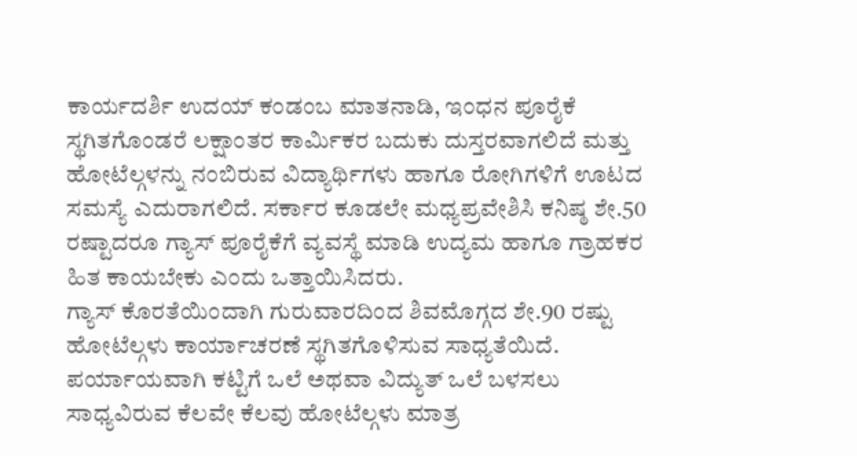ಕಾರ್ಯದರ್ಶಿ ಉದಯ್ ಕಂಡಂಬ ಮಾತನಾಡಿ, ಇಂಧನ ಪೂರೈಕೆ ಸ್ಥಗಿತಗೊಂಡರೆ ಲಕ್ಷಾಂತರ ಕಾರ್ಮಿಕರ ಬದುಕು ದುಸ್ತರವಾಗಲಿದೆ ಮತ್ತು ಹೋಟೆಲ್ಗಳನ್ನು ನಂಬಿರುವ ವಿದ್ಯಾರ್ಥಿಗಳು ಹಾಗೂ ರೋಗಿಗಳಿಗೆ ಊಟದ ಸಮಸ್ಯೆ ಎದುರಾಗಲಿದೆ. ಸರ್ಕಾರ ಕೂಡಲೇ ಮಧ್ಯಪ್ರವೇಶಿಸಿ ಕನಿಷ್ಠ ಶೇ.50 ರಷ್ಟಾದರೂ ಗ್ಯಾಸ್ ಪೂರೈಕೆಗೆ ವ್ಯವಸ್ಥೆ ಮಾಡಿ ಉದ್ಯಮ ಹಾಗೂ ಗ್ರಾಹಕರ ಹಿತ ಕಾಯಬೇಕು ಎಂದು ಒತ್ತಾಯಿಸಿದರು.
ಗ್ಯಾಸ್ ಕೊರತೆಯಿಂದಾಗಿ ಗುರುವಾರದಿಂದ ಶಿವಮೊಗ್ಗದ ಶೇ.90 ರಷ್ಟು ಹೋಟೆಲ್ಗಳು ಕಾರ್ಯಾಚರಣೆ ಸ್ಥಗಿತಗೊಳಿಸುವ ಸಾಧ್ಯತೆಯಿದೆ. ಪರ್ಯಾಯವಾಗಿ ಕಟ್ಟಿಗೆ ಒಲೆ ಅಥವಾ ವಿದ್ಯುತ್ ಒಲೆ ಬಳಸಲು ಸಾಧ್ಯವಿರುವ ಕೆಲವೇ ಕೆಲವು ಹೋಟೆಲ್ಗಳು ಮಾತ್ರ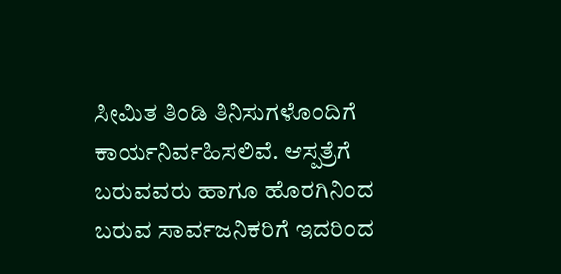ಸೀಮಿತ ತಿಂಡಿ ತಿನಿಸುಗಳೊಂದಿಗೆ ಕಾರ್ಯನಿರ್ವಹಿಸಲಿವೆ. ಆಸ್ಪತ್ರೆಗೆ ಬರುವವರು ಹಾಗೂ ಹೊರಗಿನಿಂದ ಬರುವ ಸಾರ್ವಜನಿಕರಿಗೆ ಇದರಿಂದ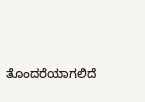ತೊಂದರೆಯಾಗಲಿದೆ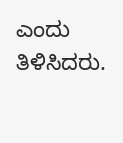ಎಂದು ತಿಳಿಸಿದರು.